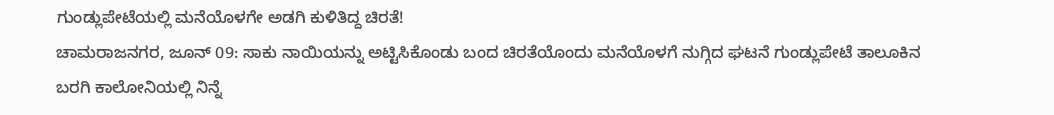ಗುಂಡ್ಲುಪೇಟೆಯಲ್ಲಿ ಮನೆಯೊಳಗೇ ಅಡಗಿ ಕುಳಿತಿದ್ದ ಚಿರತೆ!
ಚಾಮರಾಜನಗರ, ಜೂನ್ 09: ಸಾಕು ನಾಯಿಯನ್ನು ಅಟ್ಟಿಸಿಕೊಂಡು ಬಂದ ಚಿರತೆಯೊಂದು ಮನೆಯೊಳಗೆ ನುಗ್ಗಿದ ಘಟನೆ ಗುಂಡ್ಲುಪೇಟೆ ತಾಲೂಕಿನ ಬರಗಿ ಕಾಲೋನಿಯಲ್ಲಿ ನಿನ್ನೆ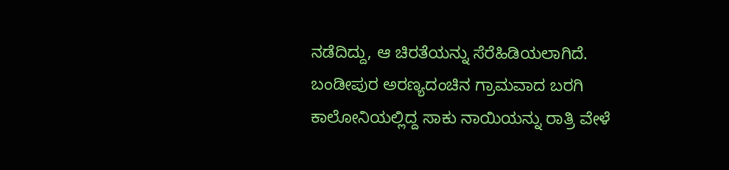ನಡೆದಿದ್ದು, ಆ ಚಿರತೆಯನ್ನು ಸೆರೆಹಿಡಿಯಲಾಗಿದೆ.
ಬಂಡೀಪುರ ಅರಣ್ಯದಂಚಿನ ಗ್ರಾಮವಾದ ಬರಗಿ ಕಾಲೋನಿಯಲ್ಲಿದ್ದ ಸಾಕು ನಾಯಿಯನ್ನು ರಾತ್ರಿ ವೇಳೆ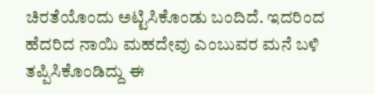ಚಿರತೆಯೊಂದು ಅಟ್ಟಿಸಿಕೊಂಡು ಬಂದಿದೆ. ಇದರಿಂದ ಹೆದರಿದ ನಾಯಿ ಮಹದೇವು ಎಂಬುವರ ಮನೆ ಬಳಿ ತಪ್ಪಿಸಿಕೊಂಡಿದ್ದು ಈ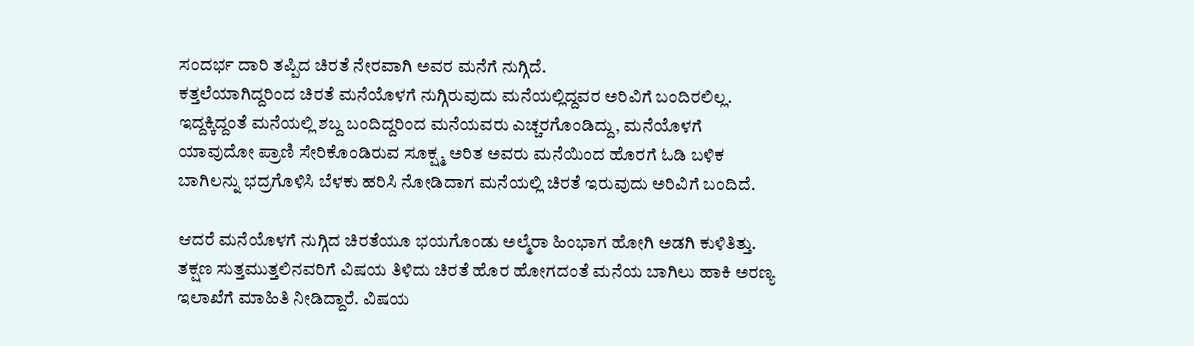ಸಂದರ್ಭ ದಾರಿ ತಪ್ಪಿದ ಚಿರತೆ ನೇರವಾಗಿ ಅವರ ಮನೆಗೆ ನುಗ್ಗಿದೆ.
ಕತ್ತಲೆಯಾಗಿದ್ದರಿಂದ ಚಿರತೆ ಮನೆಯೊಳಗೆ ನುಗ್ಗಿರುವುದು ಮನೆಯಲ್ಲಿದ್ದವರ ಅರಿವಿಗೆ ಬಂದಿರಲಿಲ್ಲ. ಇದ್ದಕ್ಕಿದ್ದಂತೆ ಮನೆಯಲ್ಲಿ ಶಬ್ದ ಬಂದಿದ್ದರಿಂದ ಮನೆಯವರು ಎಚ್ಚರಗೊಂಡಿದ್ದು, ಮನೆಯೊಳಗೆ ಯಾವುದೋ ಪ್ರಾಣಿ ಸೇರಿಕೊಂಡಿರುವ ಸೂಕ್ಷ್ಮ ಅರಿತ ಅವರು ಮನೆಯಿಂದ ಹೊರಗೆ ಓಡಿ ಬಳಿಕ ಬಾಗಿಲನ್ನು ಭದ್ರಗೊಳಿಸಿ ಬೆಳಕು ಹರಿಸಿ ನೋಡಿದಾಗ ಮನೆಯಲ್ಲಿ ಚಿರತೆ ಇರುವುದು ಅರಿವಿಗೆ ಬಂದಿದೆ.

ಆದರೆ ಮನೆಯೊಳಗೆ ನುಗ್ಗಿದ ಚಿರತೆಯೂ ಭಯಗೊಂಡು ಅಲ್ಮೆರಾ ಹಿಂಭಾಗ ಹೋಗಿ ಅಡಗಿ ಕುಳಿತಿತ್ತು. ತಕ್ಷಣ ಸುತ್ತಮುತ್ತಲಿನವರಿಗೆ ವಿಷಯ ತಿಳಿದು ಚಿರತೆ ಹೊರ ಹೋಗದಂತೆ ಮನೆಯ ಬಾಗಿಲು ಹಾಕಿ ಅರಣ್ಯ ಇಲಾಖೆಗೆ ಮಾಹಿತಿ ನೀಡಿದ್ದಾರೆ. ವಿಷಯ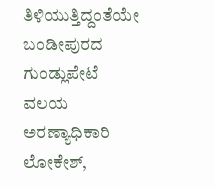ತಿಳಿಯುತ್ತಿದ್ದಂತೆಯೇ ಬಂಡೀಪುರದ ಗುಂಡ್ಲುಪೇಟೆ ವಲಯ ಅರಣ್ಯಾಧಿಕಾರಿ ಲೋಕೇಶ್,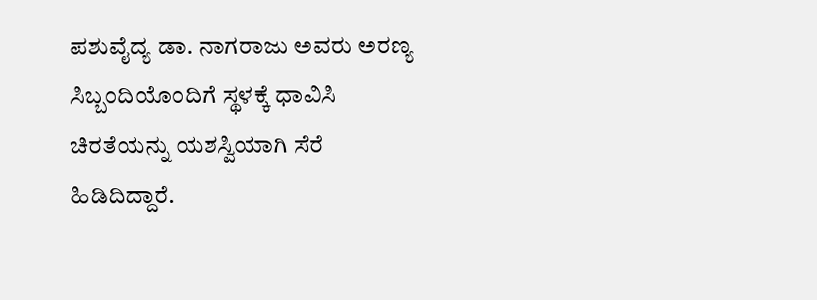ಪಶುವೈದ್ಯ ಡಾ. ನಾಗರಾಜು ಅವರು ಅರಣ್ಯ ಸಿಬ್ಬಂದಿಯೊಂದಿಗೆ ಸ್ಥಳಕ್ಕೆ ಧಾವಿಸಿ ಚಿರತೆಯನ್ನು ಯಶಸ್ವಿಯಾಗಿ ಸೆರೆ ಹಿಡಿದಿದ್ದಾರೆ.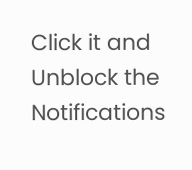Click it and Unblock the Notifications